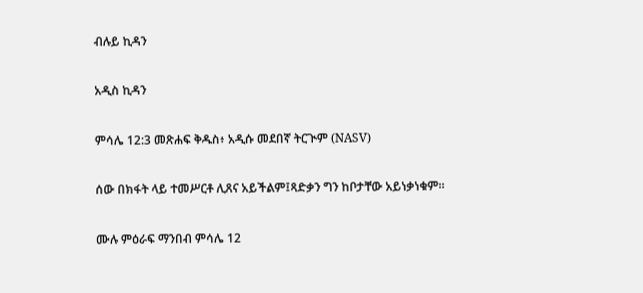ብሉይ ኪዳን

አዲስ ኪዳን

ምሳሌ 12:3 መጽሐፍ ቅዱስ፥ አዲሱ መደበኛ ትርጒም (NASV)

ሰው በክፋት ላይ ተመሥርቶ ሊጸና አይችልም፤ጻድቃን ግን ከቦታቸው አይነቃነቁም።

ሙሉ ምዕራፍ ማንበብ ምሳሌ 12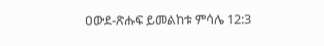ዐውደ-ጽሑፍ ይመልከቱ ምሳሌ 12:3